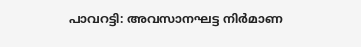പാവറട്ടി: അവസാനഘട്ട നിർമാണ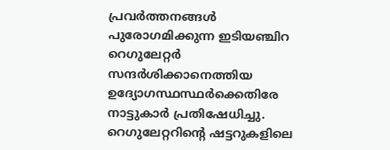പ്രവർത്തനങ്ങൾ പുരോഗമിക്കുന്ന ഇടിയഞ്ചിറ റെഗുലേറ്റർ സന്ദർശിക്കാനെത്തിയ ഉദ്യോഗസ്ഥസ്ഥർക്കെതിരേ നാട്ടുകാർ പ്രതിഷേധിച്ചു. റെഗുലേറ്ററിന്റെ ഷട്ടറുകളിലെ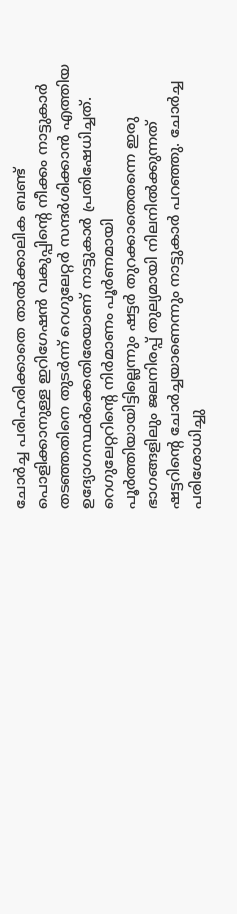ചോർച്ച പരിഹരിക്കാതെ താൽക്കാലിക ബണ്ട് പൊളിക്കാനുള്ള ഇറിഗേഷൻ വകുപ്പിന്റെ നീക്കം നാട്ടുകാർ തടഞ്ഞതിനെ തുടർന്ന് റെഗുലേറ്റർ സന്ദർശിക്കാൻ എത്തിയ ഉദ്യോഗസ്ഥർക്കെതിരേയാണ് നാട്ടുകാർ പ്രതിഷേധിച്ചത്.
റെഗുലേറ്ററിന്റെ നിർമാണം പൂർണമായി പൂർത്തിയായിട്ടില്ലെന്നും ഷട്ടർ തുറക്കാതെതന്നെ ഇരു ഭാഗങ്ങളിലും ജലനിരപ്പ് തുല്യമായി നിലനിൽക്കുന്നത് ഷട്ടറിന്റെ ചോർച്ചയാണെന്നും നാട്ടുകാർ പറഞ്ഞു. ചോർച്ച പരിശോധിച്ചു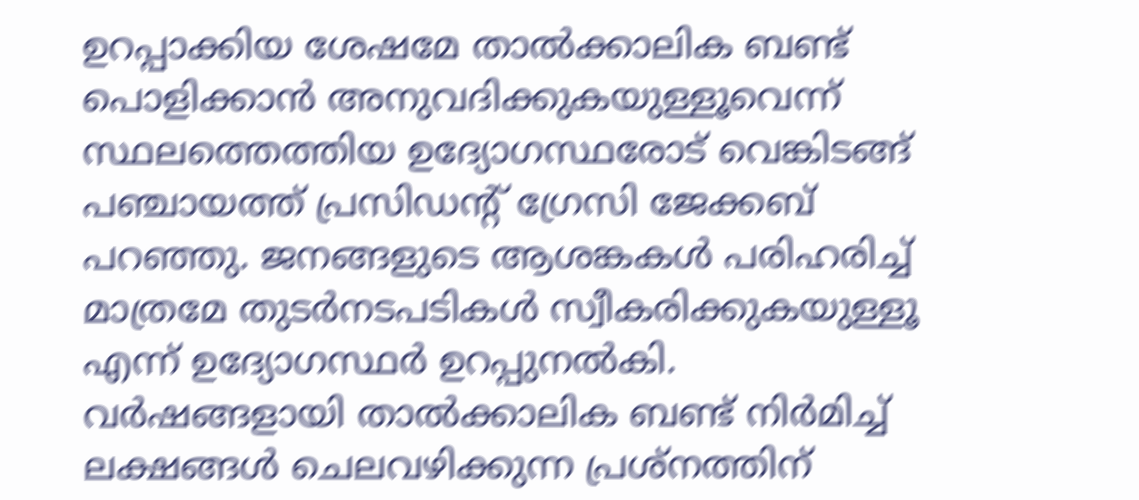ഉറപ്പാക്കിയ ശേഷമേ താൽക്കാലിക ബണ്ട് പൊളിക്കാൻ അനുവദിക്കുകയുള്ളൂവെന്ന് സ്ഥലത്തെത്തിയ ഉദ്യോഗസ്ഥരോട് വെങ്കിടങ്ങ് പഞ്ചായത്ത് പ്രസിഡന്റ് ഗ്രേസി ജേക്കബ് പറഞ്ഞു. ജനങ്ങളുടെ ആശങ്കകൾ പരിഹരിച്ച് മാത്രമേ തുടർനടപടികൾ സ്വീകരിക്കുകയുള്ളൂ എന്ന് ഉദ്യോഗസ്ഥർ ഉറപ്പുനൽകി.
വർഷങ്ങളായി താൽക്കാലിക ബണ്ട് നിർമിച്ച് ലക്ഷങ്ങൾ ചെലവഴിക്കുന്ന പ്രശ്നത്തിന്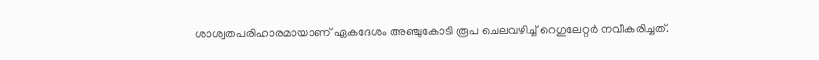ശാശ്വതപരിഹാരമായാണ് ഏകദേശം അഞ്ചുകോടി രൂപ ചെലവഴിച്ച് റെഗുലേറ്റർ നവീകരിച്ചത്.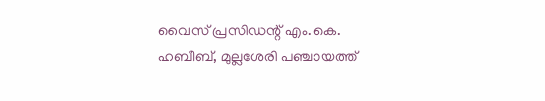വൈസ് പ്രസിഡന്റ് എം.കെ. ഹബീബ്, മുല്ലശേരി പഞ്ചായത്ത്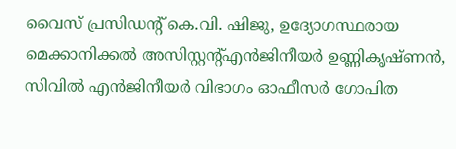വൈസ് പ്രസിഡന്റ് കെ.വി. ഷിജു, ഉദ്യോഗസ്ഥരായ മെക്കാനിക്കൽ അസിസ്റ്റന്റ്എൻജിനീയർ ഉണ്ണികൃഷ്ണൻ, സിവിൽ എൻജിനീയർ വിഭാഗം ഓഫീസർ ഗോപിത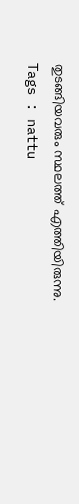തുടങ്ങിയവരും സ്ഥലത്ത് എത്തിയിരുന്നു.
Tags : nattu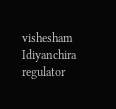vishesham Idiyanchira regulator